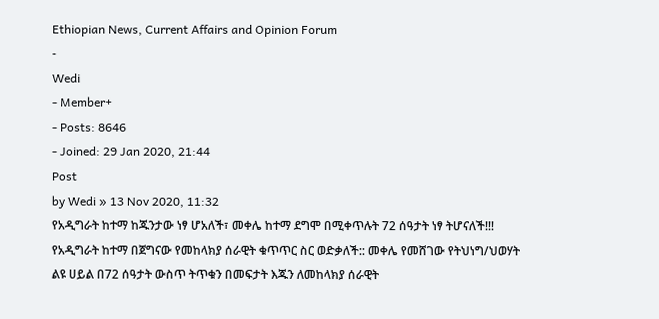Ethiopian News, Current Affairs and Opinion Forum
-
Wedi
- Member+
- Posts: 8646
- Joined: 29 Jan 2020, 21:44
Post
by Wedi » 13 Nov 2020, 11:32
የአዲግራት ከተማ ከጁንታው ነፃ ሆአለች፣ መቀሌ ከተማ ደግሞ በሚቀጥሉት 72 ሰዓታት ነፃ ትሆናለች!!!
የአዲግራት ከተማ በጀግናው የመከላክያ ሰራዊት ቁጥጥር ስር ወድቃለች:: መቀሌ የመሸገው የትህነግ/ህወሃት ልዩ ሀይል በ72 ሰዓታት ውስጥ ትጥቁን በመፍታት እጁን ለመከላክያ ሰራዊት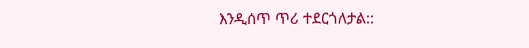እንዲሰጥ ጥሪ ተደርጎለታል::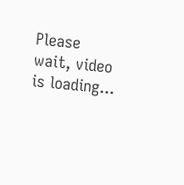Please wait, video is loading...